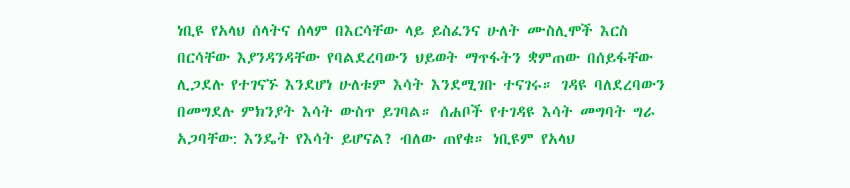ነቢዩ የአላህ ሰላትና ሰላም በእርሳቸው ላይ ይስፈንና ሁለት ሙስሊሞች እርስ በርሳቸው እያንዳንዳቸው የባልደረባውን ህይወት ማጥፋትን ቋምጠው በሰይፋቸው ሊጋደሉ የተገናኙ እንደሆነ ሁለቱም እሳት እንደሚገቡ ተናገሩ። ገዳዩ ባለደረባውን በመግደሉ ምክንያት እሳት ውስጥ ይገባል። ሰሐቦች የተገዳዩ እሳት መግባት ግራ አጋባቸው: እንዴት የእሳት ይሆናል? ብለው ጠየቁ። ነቢዩም የአላህ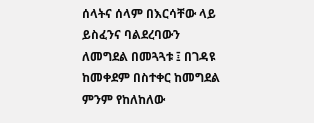ሰላትና ሰላም በእርሳቸው ላይ ይስፈንና ባልደረባውን ለመግደል በመጓጓቱ ፤ በገዳዩ ከመቀደም በስተቀር ከመግደል ምንም የከለከለው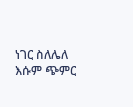ነገር ስለሌለ እሱም ጭምር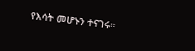የእሳት መሆኑን ተናገሩ።